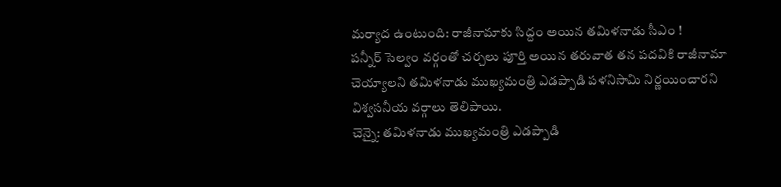మర్యాద ఉంటుంది: రాజీనామాకు సిద్దం అయిన తమిళనాడు సీఎం !
పన్నీర్ సెల్వం వర్గంతో చర్చలు పూర్తి అయిన తరువాత తన పదవికి రాజీనామా చెయ్యాలని తమిళనాడు ముఖ్యమంత్రి ఎడప్పాడి పళనిసామి నిర్ణయించారని విశ్వసనీయ వర్గాలు తెలిపాయి.
చెన్నై: తమిళనాడు ముఖ్యమంత్రి ఎడప్పాడి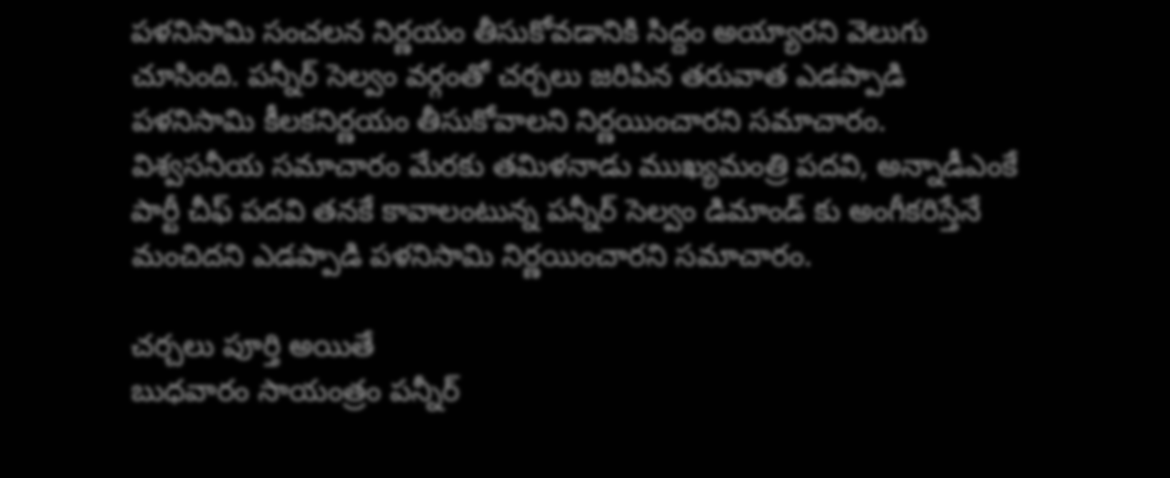పళనిసామి సంచలన నిర్ణయం తీసుకోవడానికి సిద్దం అయ్యారని వెలుగు చూసింది. పన్నీర్ సెల్వం వర్గంతో చర్చలు జరిపిన తరువాత ఎడప్పాడి పళనిసామి కీలకనిర్ణయం తీసుకోవాలని నిర్ణయించారని సమాచారం.
విశ్వసనీయ సమాచారం మేరకు తమిళనాడు ముఖ్యమంత్రి పదవి, అన్నాడీఎంకే పార్టీ చీఫ్ పదవి తనకే కావాలంటున్న పన్నీర్ సెల్వం డిమాండ్ కు అంగీకరిస్తేనే మంచిదని ఎడప్పాడి పళనిసామి నిర్ణయించారని సమాచారం.

చర్చలు పూర్తి అయితే
బుధవారం సాయంత్రం పన్నీర్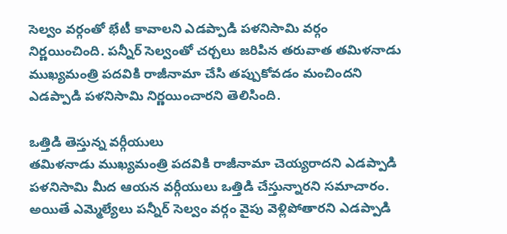సెల్వం వర్గంతో భేటీ కావాలని ఎడప్పాడి పళనిసామి వర్గం నిర్ణయించింది. పన్నీర్ సెల్వంతో చర్చలు జరిపిన తరువాత తమిళనాడు ముఖ్యమంత్రి పదవికి రాజీనామా చేసి తప్పుకోవడం మంచిందని ఎడప్పాడి పళనిసామి నిర్ణయించారని తెలిసింది.

ఒత్తిడి తెస్తున్న వర్గీయులు
తమిళనాడు ముఖ్యమంత్రి పదవికి రాజీనామా చెయ్యరాదని ఎడప్పాడి పళనిసామి మీద ఆయన వర్గీయులు ఒత్తిడి చేస్తున్నారని సమాచారం. అయితే ఎమ్మెల్యేలు పన్నీర్ సెల్వం వర్గం వైపు వెళ్లిపోతారని ఎడప్పాడి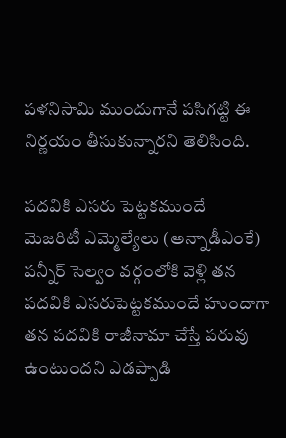పళనిసామి ముందుగానే పసిగట్టి ఈ నిర్ణయం తీసుకున్నారని తెలిసింది.

పదవికి ఎసరు పెట్టకముందే
మెజరిటీ ఎమ్మెల్యేలు (అన్నాడీఎంకే) పన్నీర్ సెల్వం వర్గంలోకి వెళ్లి తన పదవికి ఎసరుపెట్టకముందే హుందాగా తన పదవికి రాజీనామా చేస్తే పరువు ఉంటుందని ఎడప్పాడి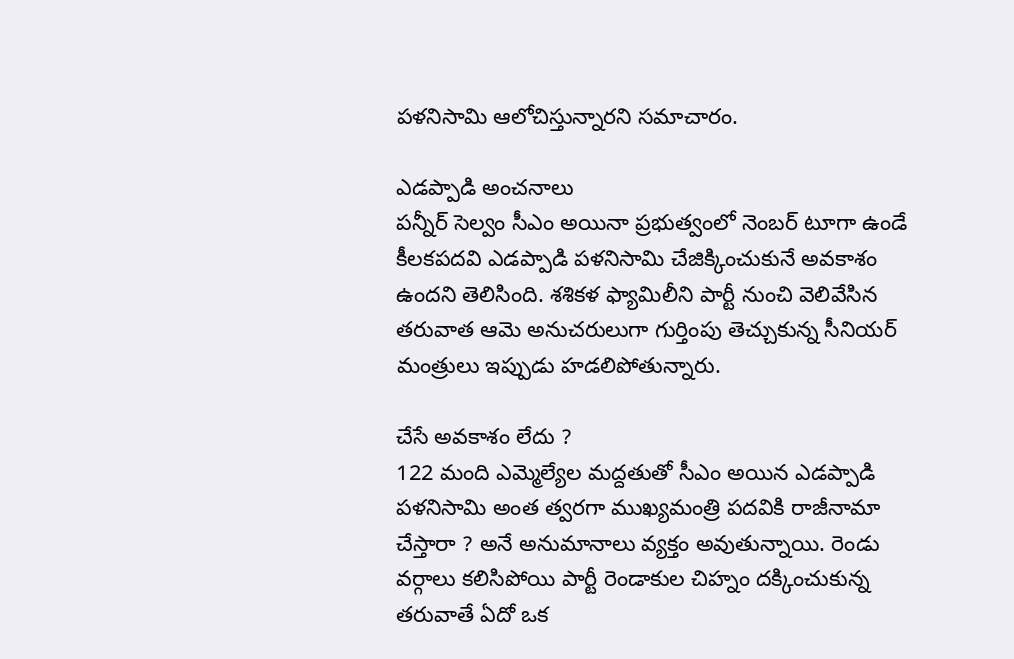పళనిసామి ఆలోచిస్తున్నారని సమాచారం.

ఎడప్పాడి అంచనాలు
పన్నీర్ సెల్వం సీఎం అయినా ప్రభుత్వంలో నెంబర్ టూగా ఉండే కీలకపదవి ఎడప్పాడి పళనిసామి చేజిక్కించుకునే అవకాశం ఉందని తెలిసింది. శశికళ ఫ్యామిలీని పార్టీ నుంచి వెలివేసిన తరువాత ఆమె అనుచరులుగా గుర్తింపు తెచ్చుకున్న సీనియర్ మంత్రులు ఇప్పుడు హడలిపోతున్నారు.

చేసే అవకాశం లేదు ?
122 మంది ఎమ్మెల్యేల మద్దతుతో సీఎం అయిన ఎడప్పాడి పళనిసామి అంత త్వరగా ముఖ్యమంత్రి పదవికి రాజీనామా చేస్తారా ? అనే అనుమానాలు వ్యక్తం అవుతున్నాయి. రెండు వర్గాలు కలిసిపోయి పార్టీ రెండాకుల చిహ్నం దక్కించుకున్న తరువాతే ఏదో ఒక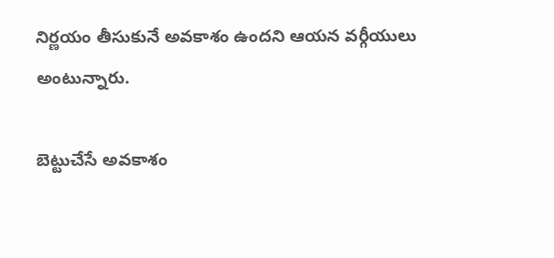నిర్ణయం తీసుకునే అవకాశం ఉందని ఆయన వర్గీయులు అంటున్నారు.

బెట్టుచేసే అవకాశం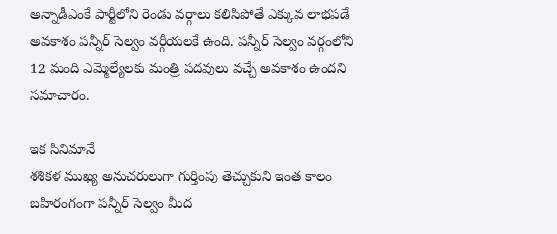అన్నాడీఎంకే పార్టీలోని రెండు వర్గాలు కలిసిపోతే ఎక్కువ లాభపడే అవకాశం పన్నీర్ సెల్వం వర్గీయలకే ఉంది. పన్నీర్ సెల్వం వర్గంలోని 12 మంది ఎమ్మెల్యేలకు మంత్రి పదవులు వచ్చే అవకాశం ఉందని సమాచారం.

ఇక సినిమానే
శశికళ ముఖ్య అనుచరులుగా గుర్తింపు తెచ్చుకుని ఇంత కాలం బహిరంగంగా పన్నీర్ సెల్వం మీద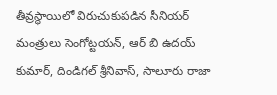తీవ్రస్థాయిలో విరుచుకుపడిన సీనియర్ మంత్రులు సెంగోట్టయన్, ఆర్ బి ఉదయ్ కుమార్, దిండిగల్ శ్రీనివాస్, సాలూరు రాజా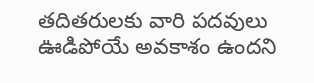తదితరులకు వారి పదవులు ఊడిపోయే అవకాశం ఉందని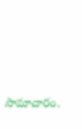సామాచారం.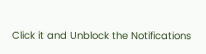Click it and Unblock the Notifications